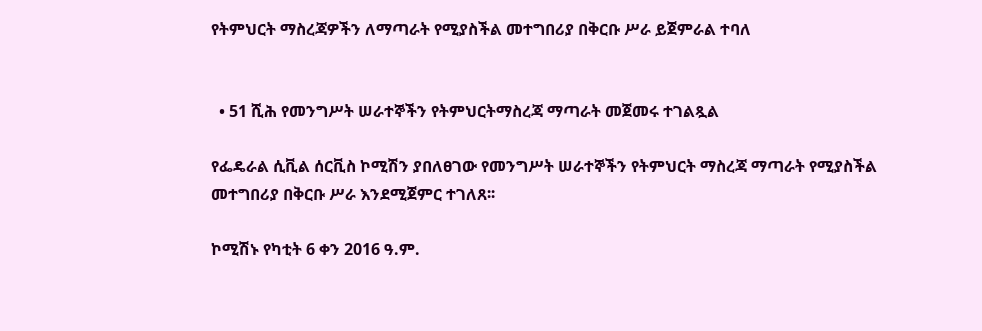የትምህርት ማስረጃዎችን ለማጣራት የሚያስችል መተግበሪያ በቅርቡ ሥራ ይጀምራል ተባለ


  • 51 ሺሕ የመንግሥት ሠራተኞችን የትምህርትማስረጃ ማጣራት መጀመሩ ተገልጿል

የፌዴራል ሲቪል ሰርቪስ ኮሚሽን ያበለፀገው የመንግሥት ሠራተኞችን የትምህርት ማስረጃ ማጣራት የሚያስችል መተግበሪያ በቅርቡ ሥራ እንደሚጀምር ተገለጸ፡፡

ኮሚሽኑ የካቲት 6 ቀን 2016 ዓ.ም.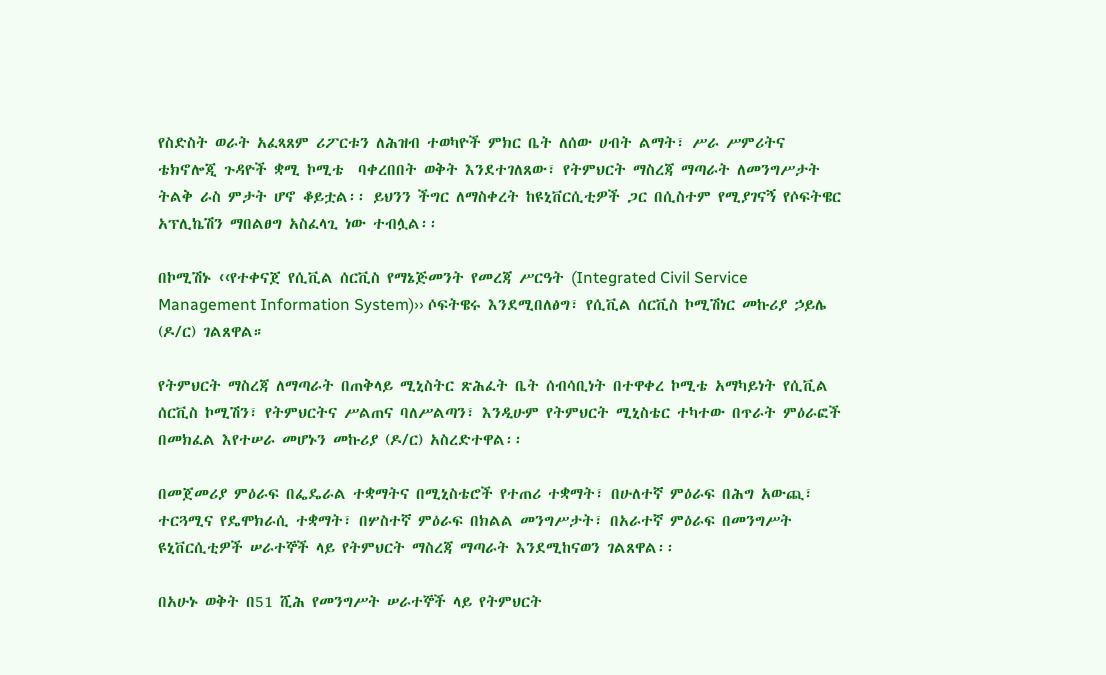የስድስት ወራት አፈጻጸም ሪፖርቱን ለሕዝብ ተወካዮች ምክር ቤት ለሰው ሀብት ልማት፣ ሥራ ሥምሪትና ቴክኖሎጂ ጉዳዮች ቋሚ ኮሚቴ  ባቀረበበት ወቅት እንደተገለጸው፣ የትምህርት ማስረጃ ማጣራት ለመንግሥታት ትልቅ ራስ ምታት ሆኖ ቆይቷል፡፡ ይህንን ችግር ለማስቀረት ከዩኒቨርሲቲዎች ጋር በሲስተም የሚያገናኝ የሶፍትዌር አፕሊኬሽን ማበልፀግ አስፈላጊ ነው ተብሏል፡፡

በኮሚሽኑ ‹‹የተቀናጀ የሲቪል ሰርቪስ የማኔጅመንት የመረጃ ሥርዓት (Integrated Civil Service Management Information System)›› ሶፍትዌሩ እንደሚበለፅግ፣ የሲቪል ሰርቪስ ኮሚሽነር መኩሪያ ኃይሌ (ዶ/ር) ገልጸዋል።

የትምህርት ማስረጃ ለማጣራት በጠቅላይ ሚኒስትር ጽሕፈት ቤት ሰብሳቢነት በተዋቀረ ኮሚቴ አማካይነት የሲቪል ሰርቪስ ኮሚሽን፣ የትምህርትና ሥልጠና ባለሥልጣን፣ እንዲሁም የትምህርት ሚኒስቴር ተካተው በጥራት ምዕራፎች በመክፈል እየተሠራ መሆኑን መኩሪያ (ዶ/ር) አስረድተዋል፡፡

በመጀመሪያ ምዕራፍ በፌዴራል ተቋማትና በሚኒስቴሮች የተጠሪ ተቋማት፣ በሁለተኛ ምዕራፍ በሕግ አውጪ፣ ተርጓሚና የዴሞክራሲ ተቋማት፣ በሦስተኛ ምዕራፍ በክልል መንግሥታት፣ በአራተኛ ምዕራፍ በመንግሥት ዩኒቨርሲቲዎች ሠራተኞች ላይ የትምህርት ማስረጃ ማጣራት እንደሚከናወን ገልጸዋል፡፡

በአሁኑ ወቅት በ51 ሺሕ የመንግሥት ሠራተኞች ላይ የትምህርት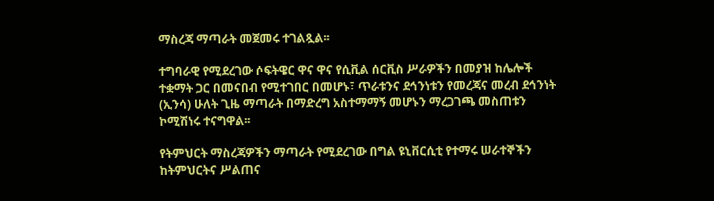ማስረጃ ማጣራት መጀመሩ ተገልጿል፡፡

ተግባራዊ የሚደረገው ሶፍትዌር ዋና ዋና የሲቪል ሰርቪስ ሥራዎችን በመያዝ ከሌሎች ተቋማት ጋር በመናበብ የሚተገበር በመሆኑ፣ ጥራቱንና ደኅንነቱን የመረጃና መረብ ደኅንነት (ኢንሳ) ሁለት ጊዜ ማጣራት በማድረግ አስተማማኝ መሆኑን ማረጋገጫ መስጠቱን ኮሚሽነሩ ተናግዋል፡፡

የትምህርት ማስረጃዎችን ማጣራት የሚደረገው በግል ዩኒቨርሲቲ የተማሩ ሠራተኞችን ከትምህርትና ሥልጠና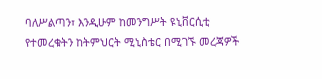ባለሥልጣን፣ እንዲሁም ከመንግሥት ዩኒቨርሲቲ የተመረቁትን ከትምህርት ሚኒስቴር በሚገኙ መረጃዎች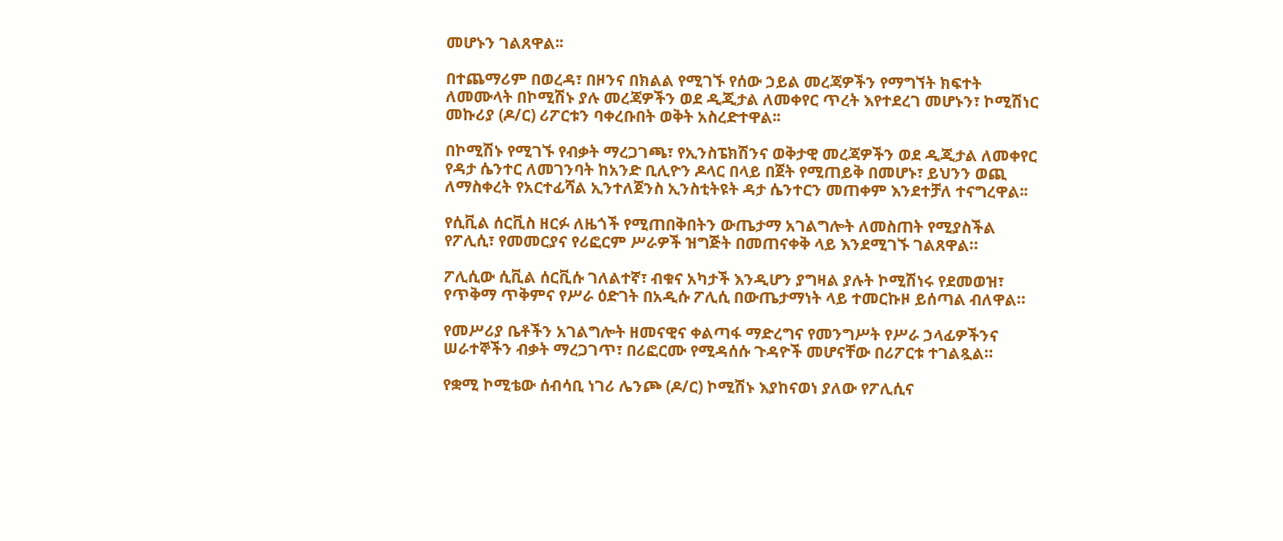መሆኑን ገልጸዋል፡፡

በተጨማሪም በወረዳ፣ በዞንና በክልል የሚገኙ የሰው ኃይል መረጃዎችን የማግኘት ክፍተት ለመሙላት በኮሚሽኑ ያሉ መረጃዎችን ወደ ዲጂታል ለመቀየር ጥረት እየተደረገ መሆኑን፣ ኮሚሽነር መኩሪያ (ዶ/ር) ሪፖርቱን ባቀረቡበት ወቅት አስረድተዋል፡፡

በኮሚሽኑ የሚገኙ የብቃት ማረጋገጫ፣ የኢንስፔክሽንና ወቅታዊ መረጃዎችን ወደ ዲጂታል ለመቀየር የዳታ ሴንተር ለመገንባት ከአንድ ቢሊዮን ዶላር በላይ በጀት የሚጠይቅ በመሆኑ፣ ይህንን ወጪ ለማስቀረት የአርተፊሻል ኢንተለጀንስ ኢንስቲትዩት ዳታ ሴንተርን መጠቀም እንደተቻለ ተናግረዋል፡፡

የሲቪል ሰርቪስ ዘርፉ ለዜጎች የሚጠበቅበትን ውጤታማ አገልግሎት ለመስጠት የሚያስችል የፖሊሲ፣ የመመርያና የሪፎርም ሥራዎች ዝግጅት በመጠናቀቅ ላይ እንደሚገኙ ገልጸዋል።

ፖሊሲው ሲቪል ሰርቪሱ ገለልተኛ፣ ብቁና አካታች እንዲሆን ያግዛል ያሉት ኮሚሽነሩ የደመወዝ፣ የጥቅማ ጥቅምና የሥራ ዕድገት በአዲሱ ፖሊሲ በውጤታማነት ላይ ተመርኩዞ ይሰጣል ብለዋል።

የመሥሪያ ቤቶችን አገልግሎት ዘመናዊና ቀልጣፋ ማድረግና የመንግሥት የሥራ ኃላፊዎችንና ሠራተኞችን ብቃት ማረጋገጥ፣ በሪፎርሙ የሚዳሰሱ ጉዳዮች መሆናቸው በሪፖርቱ ተገልጿል።

የቋሚ ኮሚቴው ሰብሳቢ ነገሪ ሌንጮ (ዶ/ር) ኮሚሽኑ እያከናወነ ያለው የፖሊሲና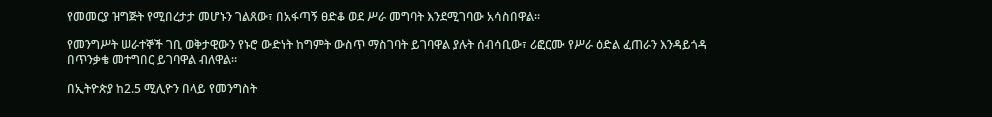የመመርያ ዝግጅት የሚበረታታ መሆኑን ገልጸው፣ በአፋጣኝ ፀድቆ ወደ ሥራ መግባት እንደሚገባው አሳስበዋል።

የመንግሥት ሠራተኞች ገቢ ወቅታዊውን የኑሮ ውድነት ከግምት ውስጥ ማስገባት ይገባዋል ያሉት ሰብሳቢው፣ ሪፎርሙ የሥራ ዕድል ፈጠራን እንዳይጎዳ በጥንቃቄ መተግበር ይገባዋል ብለዋል።

በኢትዮጵያ ከ2.5 ሚሊዮን በላይ የመንግስት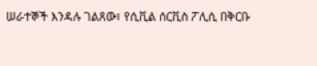ሠራተኞች እንዳሉ ገልጸው፣ የሲቪል ሰርቪስ ፖሊሲ በቅርቡ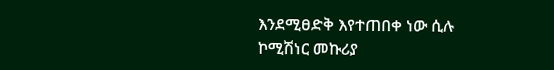እንደሚፀድቅ እየተጠበቀ ነው ሲሉ ኮሚሽነር መኩሪያ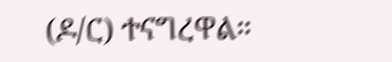(ዶ/ር) ተናግረዋል።